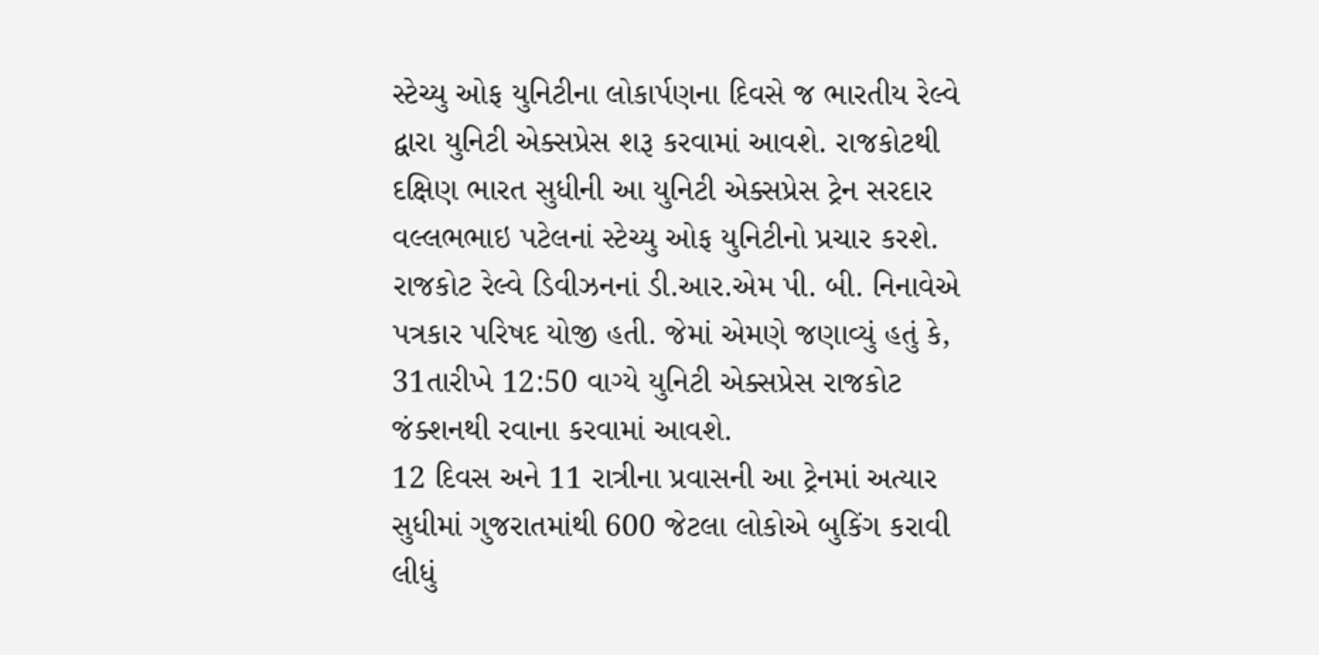સ્ટેચ્યુ ઓફ યુનિટીના લોકાર્પણના દિવસે જ ભારતીય રેલ્વે દ્વારા યુનિટી એક્સપ્રેસ શરૂ કરવામાં આવશે. રાજકોટથી દક્ષિણ ભારત સુધીની આ યુનિટી એક્સપ્રેસ ટ્રેન સરદાર વલ્લભભાઇ પટેલનાં સ્ટેચ્યુ ઓફ યુનિટીનો પ્રચાર કરશે.
રાજકોટ રેલ્વે ડિવીઝનનાં ડી.આર.એમ પી. બી. નિનાવેએ પત્રકાર પરિષદ યોજી હતી. જેમાં એમણે જણાવ્યું હતું કે, 31તારીખે 12:50 વાગ્યે યુનિટી એક્સપ્રેસ રાજકોટ જંક્શનથી રવાના કરવામાં આવશે.
12 દિવસ અને 11 રાત્રીના પ્રવાસની આ ટ્રેનમાં અત્યાર સુધીમાં ગુજરાતમાંથી 600 જેટલા લોકોએ બુકિંગ કરાવી લીધું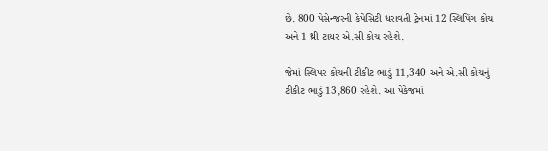છે. 800 પેસેન્જરની કેપેસિટી ધરાવતી ટ્રેનમાં 12 સ્લિપિંગ કોચ અને 1 થ્રી ટાયર એ.સી કોચ રહેશે.

જેમાં સ્લિપર કોચની ટીકીટ ભાડું 11,340 અને એ.સી કોચનું ટીકીટ ભાડું 13,860 રહેશે. આ પેકેજમાં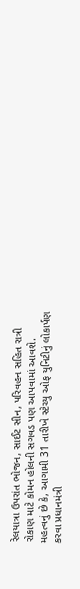રેલયાત્રા ઉપરાંત ભોજન, સાઈટ સીન, પરિવહન સહિત રાત્રી રોકાણ માટે કોમન હોલની સગવડ પણ આપવામાં આવશે.
મહત્વનું છે કે, આગામી 31 તારીખે સ્ટેચ્યુ ઓફ યુનિટીનું લોકાર્પણ કરવા પ્રધાનમંત્રી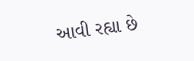આવી રહ્યા છે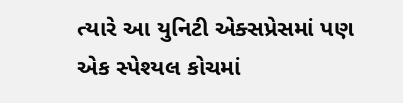ત્યારે આ યુનિટી એક્સપ્રેસમાં પણ એક સ્પેશ્યલ કોચમાં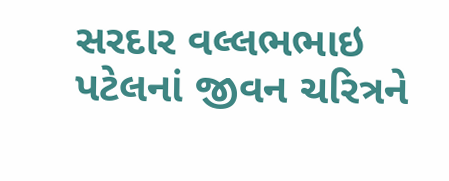સરદાર વલ્લભભાઇ પટેલનાં જીવન ચરિત્રને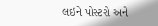લઇને પોસ્ટરો અને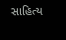સાહિત્ય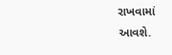રાખવામાં આવશે.